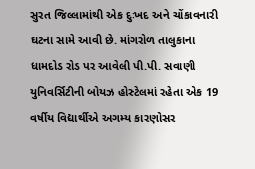સુરત જિલ્લામાંથી એક દુઃખદ અને ચોંકાવનારી ઘટના સામે આવી છે. માંગરોળ તાલુકાના ધામદોડ રોડ પર આવેલી પી.પી. સવાણી યુનિવર્સિટીની બોયઝ હોસ્ટેલમાં રહેતા એક 19 વર્ષીય વિદ્યાર્થીએ અગમ્ય કારણોસર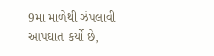9મા માળેથી ઝંપલાવી આપઘાત કર્યો છે,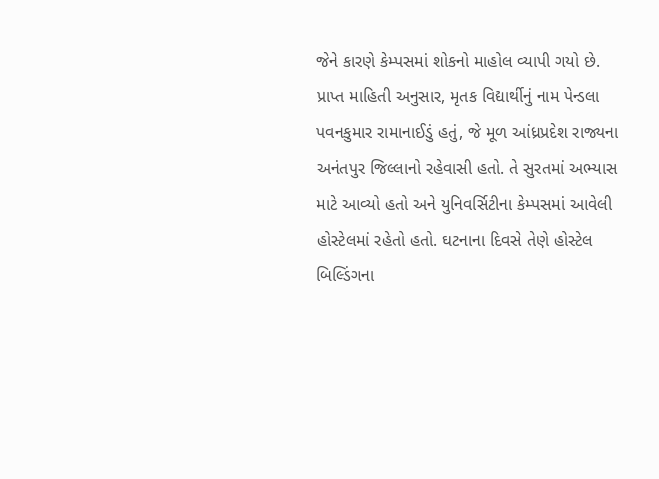જેને કારણે કેમ્પસમાં શોકનો માહોલ વ્યાપી ગયો છે.
પ્રાપ્ત માહિતી અનુસાર, મૃતક વિદ્યાર્થીનું નામ પેન્ડલા પવનકુમાર રામાનાઈડું હતું, જે મૂળ આંધ્રપ્રદેશ રાજ્યના અનંતપુર જિલ્લાનો રહેવાસી હતો. તે સુરતમાં અભ્યાસ માટે આવ્યો હતો અને યુનિવર્સિટીના કેમ્પસમાં આવેલી હોસ્ટેલમાં રહેતો હતો. ઘટનાના દિવસે તેણે હોસ્ટેલ બિલ્ડિંગના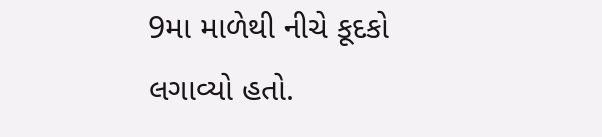9મા માળેથી નીચે કૂદકો લગાવ્યો હતો.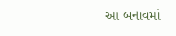આ બનાવમાં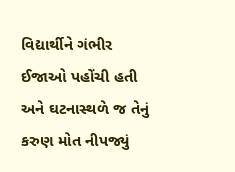વિદ્યાર્થીને ગંભીર ઈજાઓ પહોંચી હતી અને ઘટનાસ્થળે જ તેનું કરુણ મોત નીપજ્યું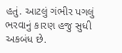હતું. આટલું ગંભીર પગલું ભરવાનું કારણ હજુ સુધી અકબંધ છે.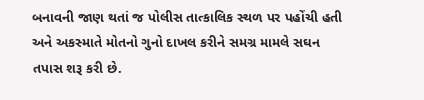બનાવની જાણ થતાં જ પોલીસ તાત્કાલિક સ્થળ પર પહોંચી હતી અને અકસ્માતે મોતનો ગુનો દાખલ કરીને સમગ્ર મામલે સઘન તપાસ શરૂ કરી છે.